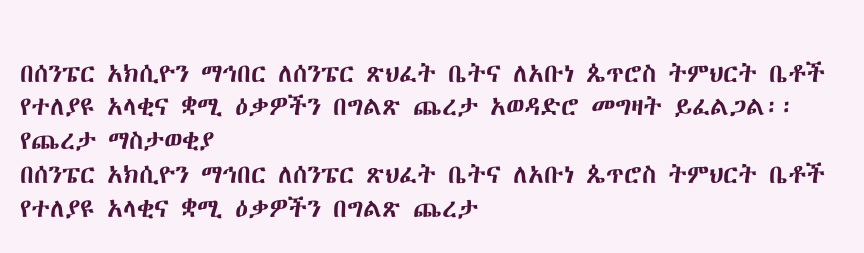በሰንፔር አክሲዮን ማኅበር ለሰንፔር ጽህፈት ቤትና ለአቡነ ጴጥሮስ ትምህርት ቤቶች የተለያዩ አላቂና ቋሚ ዕቃዎችን በግልጽ ጨረታ አወዳድሮ መግዛት ይፈልጋል፡፡
የጨረታ ማስታወቂያ
በሰንፔር አክሲዮን ማኅበር ለሰንፔር ጽህፈት ቤትና ለአቡነ ጴጥሮስ ትምህርት ቤቶች የተለያዩ አላቂና ቋሚ ዕቃዎችን በግልጽ ጨረታ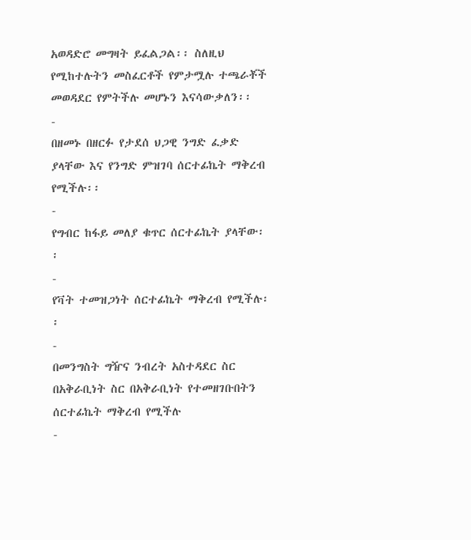አወዳድሮ መግዛት ይፈልጋል፡፡ ስለዚህ የሚከተሉትን መስፈርቶች የምታሟሉ ተጫራቾች መወዳደር የምትችሉ መሆኑን እናሳውቃለን፡፡
-
በዘመኑ በዘርፉ የታደሰ ህጋዊ ንግድ ፈቃድ ያላቸው እና የንግድ ምዝገባ ሰርተፊኬት ማቅረብ የሚችሉ፡፡
-
የግብር ከፋይ መለያ ቁጥር ሰርተፊኬት ያላቸው፡፡
-
የቫት ተመዝጋነት ሰርተፊኬት ማቅረብ የሚችሉ፡፡
-
በመንግስት ግዥና ንብረት አስተዳደር ስር በአቅራቢነት ስር በአቅራቢነት የተመዘገቡበትን ሰርተፊኬት ማቅረብ የሚችሉ
-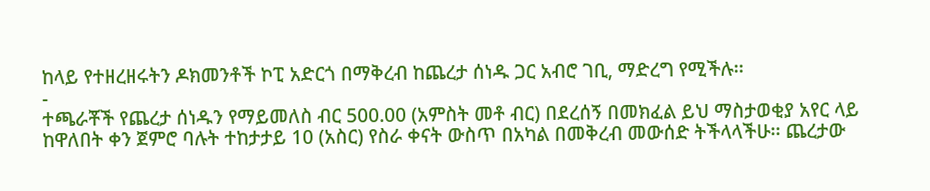ከላይ የተዘረዘሩትን ዶክመንቶች ኮፒ አድርጎ በማቅረብ ከጨረታ ሰነዱ ጋር አብሮ ገቢ, ማድረግ የሚችሉ፡፡
-
ተጫራቾች የጨረታ ሰነዱን የማይመለስ ብር 500.00 (አምስት መቶ ብር) በደረሰኝ በመክፈል ይህ ማስታወቂያ አየር ላይ ከዋለበት ቀን ጀምሮ ባሉት ተከታታይ 10 (አስር) የስራ ቀናት ውስጥ በአካል በመቅረብ መውሰድ ትችላላችሁ፡፡ ጨረታው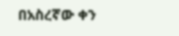በአስረኛው ቀን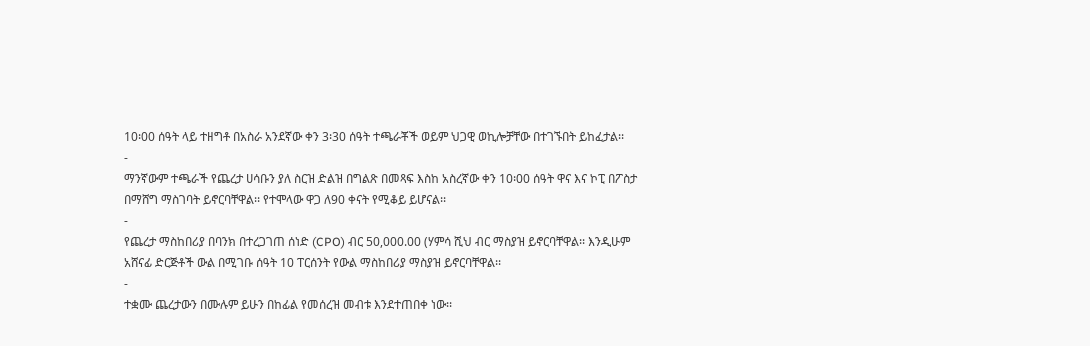10፡00 ሰዓት ላይ ተዘግቶ በአስራ አንደኛው ቀን 3፡30 ሰዓት ተጫራቾች ወይም ህጋዊ ወኪሎቻቸው በተገኙበት ይከፈታል፡፡
-
ማንኛውም ተጫራች የጨረታ ሀሳቡን ያለ ስርዝ ድልዝ በግልጽ በመጻፍ እስከ አስረኛው ቀን 10፡00 ሰዓት ዋና እና ኮፒ በፖስታ በማሸግ ማስገባት ይኖርባቸዋል፡፡ የተሞላው ዋጋ ለ90 ቀናት የሚቆይ ይሆናል፡፡
-
የጨረታ ማስከበሪያ በባንክ በተረጋገጠ ሰነድ (CPO) ብር 50,000.00 (ሃምሳ ሺህ ብር ማስያዝ ይኖርባቸዋል፡፡ እንዲሁም አሸናፊ ድርጅቶች ውል በሚገቡ ሰዓት 10 ፐርሰንት የውል ማስከበሪያ ማስያዝ ይኖርባቸዋል፡፡
-
ተቋሙ ጨረታውን በሙሉም ይሁን በከፊል የመሰረዝ መብቱ እንደተጠበቀ ነው፡፡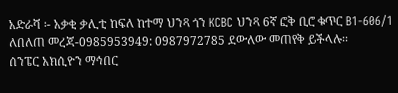አድራሻ ፡- አቃቂ ቃሊቲ ከፍለ ከተማ ህንጻ ጎን KCBC ህንጻ 6ኛ ፎቅ ቢሮ ቁጥር B1-606/1
ለበለጠ መረጃ-0985953949: 0987972785 ደውለው መጠየቅ ይችላሉ፡፡
ሰንፔር አክሲዮን ማኅበር